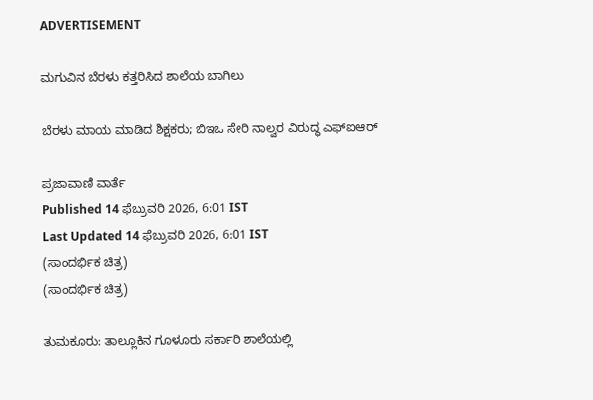ADVERTISEMENT

ಮಗುವಿನ ಬೆರಳು ಕತ್ತರಿಸಿದ ಶಾಲೆಯ ಬಾಗಿಲು

ಬೆರಳು ಮಾಯ ಮಾಡಿದ ಶಿಕ್ಷಕರು; ಬಿಇಒ ಸೇರಿ ನಾಲ್ವರ ವಿರುದ್ಧ ಎಫ್‌ಐಆರ್‌

ಪ್ರಜಾವಾಣಿ ವಾರ್ತೆ
Published 14 ಫೆಬ್ರುವರಿ 2026, 6:01 IST
Last Updated 14 ಫೆಬ್ರುವರಿ 2026, 6:01 IST
(ಸಾಂದರ್ಭಿಕ ಚಿತ್ರ)
(ಸಾಂದರ್ಭಿಕ ಚಿತ್ರ)

ತುಮಕೂರು: ತಾಲ್ಲೂಕಿನ ಗೂಳೂರು ಸರ್ಕಾರಿ ಶಾಲೆಯಲ್ಲಿ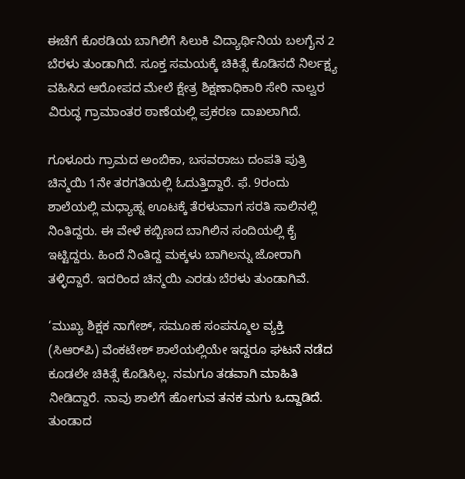ಈಚೆಗೆ ಕೊಠಡಿಯ ಬಾಗಿಲಿಗೆ ಸಿಲುಕಿ ವಿದ್ಯಾರ್ಥಿನಿಯ ಬಲಗೈನ 2 ಬೆರಳು ತುಂಡಾಗಿದೆ. ಸೂಕ್ತ ಸಮಯಕ್ಕೆ ಚಿಕಿತ್ಸೆ ಕೊಡಿಸದೆ ನಿರ್ಲಕ್ಷ್ಯ ವಹಿಸಿದ ಆರೋಪದ ಮೇಲೆ ಕ್ಷೇತ್ರ ಶಿಕ್ಷಣಾಧಿಕಾರಿ ಸೇರಿ ನಾಲ್ವರ ವಿರುದ್ಧ ಗ್ರಾಮಾಂತರ ಠಾಣೆಯಲ್ಲಿ ಪ್ರಕರಣ ದಾಖಲಾಗಿದೆ.

ಗೂಳೂರು ಗ್ರಾಮದ ಅಂಬಿಕಾ, ಬಸವರಾಜು ದಂಪತಿ ಪುತ್ರಿ ಚಿನ್ಮಯಿ 1ನೇ ತರಗತಿಯಲ್ಲಿ ಓದುತ್ತಿದ್ದಾರೆ. ಫೆ. 9ರಂದು ಶಾಲೆಯಲ್ಲಿ ಮಧ್ಯಾಹ್ನ ಊಟಕ್ಕೆ ತೆರಳುವಾಗ ಸರತಿ ಸಾಲಿನಲ್ಲಿ ನಿಂತಿದ್ದರು. ಈ ವೇಳೆ ಕಬ್ಬಿಣದ ಬಾಗಿಲಿನ ಸಂದಿಯಲ್ಲಿ ಕೈ ಇಟ್ಟಿದ್ದರು. ಹಿಂದೆ ನಿಂತಿದ್ದ ಮಕ್ಕಳು ಬಾಗಿಲನ್ನು ಜೋರಾಗಿ ತಳ್ಳಿದ್ದಾರೆ. ಇದರಿಂದ ಚಿನ್ಮಯಿ ಎರಡು ಬೆರಳು ತುಂಡಾಗಿವೆ.

‘ಮುಖ್ಯ ಶಿಕ್ಷಕ ನಾಗೇಶ್‌, ಸಮೂಹ ಸಂಪನ್ಮೂಲ ವ್ಯಕ್ತಿ (ಸಿಆರ್‌ಪಿ) ವೆಂಕಟೇಶ್‌ ಶಾಲೆಯಲ್ಲಿಯೇ ಇದ್ದರೂ ಘಟನೆ ನಡೆದ ಕೂಡಲೇ ಚಿಕಿತ್ಸೆ ಕೊಡಿಸಿಲ್ಲ. ನಮಗೂ ತಡವಾಗಿ ಮಾಹಿತಿ ನೀಡಿದ್ದಾರೆ. ನಾವು ಶಾಲೆಗೆ ಹೋಗುವ ತನಕ ಮಗು ಒದ್ದಾಡಿದೆ. ತುಂಡಾದ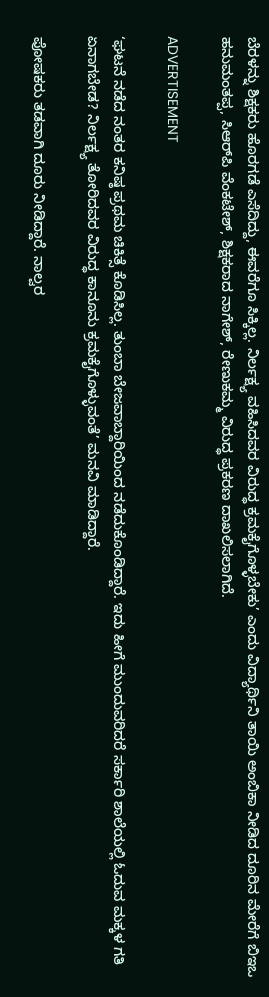ಬೆರಳನ್ನು ಶಿಕ್ಷಕರು ಹೊರಗಡೆ ಎಸೆದಿದ್ದು, ಈವರೆಗೂ ಸಿಕ್ಕಿಲ್ಲ. ನಿರ್ಲಕ್ಷ್ಯ ವಹಿಸಿದವರ ವಿರುದ್ಧ ಕ್ರಮಕೈಗೊಳ್ಳಬೇಕು’ ಎಂದು ವಿದ್ಯಾರ್ಥಿನಿ ತಾಯಿ ಅಂಬಿಕಾ ನೀಡಿದ ದೂರಿನ ಮೇರೆಗೆ ಬಿಇಒ ಹನುಮಂತಪ್ಪ, ಸಿಆರ್‌ಪಿ ವೆಂಕಟೇಶ್‌, ಶಿಕ್ಷಕರಾದ ನಾಗೇಶ್‌, ರೇಣುಕಮ್ಮ ವಿರುದ್ಧ ಪ್ರಕರಣ ದಾಖಲಿಸಲಾಗಿದೆ.

ADVERTISEMENT

‘ಘಟನೆ ನಡೆದ ನಂತರ ಕನಿಷ್ಠ ಪ್ರಥಮ ಚಿಕಿತ್ಸೆ ಕೊಡಿಸಿಲ್ಲ. ತುಂಬಾ ಬೇಜವಾಬ್ದಾರಿಯಿಂದ ನಡೆದುಕೊಂಡಿದ್ದಾರೆ. ಇದು ಹೀಗೆ ಮುಂದುವರಿದರೆ ಸರ್ಕಾರಿ ಶಾಲೆಯಲ್ಲಿ ಓದುವ ಮಕ್ಕಳ ಗತಿ ಏನಾಗಬೇಡ? ನಿರ್ಲಕ್ಷ್ಯ ತೋರಿದವರ ವಿರುದ್ಧ ಕಾನೂನು ಕ್ರಮಕೈಗೊಳ್ಳುವಂತೆ’ ಮನವಿ ಮಾಡಿದ್ದಾರೆ.

ಪೋಷಕರು ತಡವಾಗಿ ದೂರು ನೀಡಿದ್ದಾರೆ. ನಾಲ್ವರ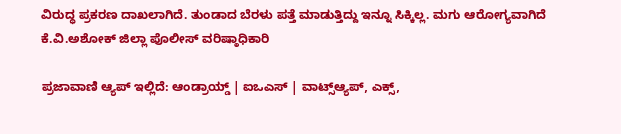ವಿರುದ್ಧ ಪ್ರಕರಣ ದಾಖಲಾಗಿದೆ. ತುಂಡಾದ ಬೆರಳು ಪತ್ತೆ ಮಾಡುತ್ತಿದ್ದು ಇನ್ನೂ ಸಿಕ್ಕಿಲ್ಲ. ಮಗು ಆರೋಗ್ಯವಾಗಿದೆ
ಕೆ.ವಿ.ಅಶೋಕ್‌ ಜಿಲ್ಲಾ ಪೊಲೀಸ್‌ ವರಿಷ್ಠಾಧಿಕಾರಿ

ಪ್ರಜಾವಾಣಿ ಆ್ಯಪ್ ಇಲ್ಲಿದೆ: ಆಂಡ್ರಾಯ್ಡ್ | ಐಒಎಸ್ | ವಾಟ್ಸ್ಆ್ಯಪ್, ಎಕ್ಸ್,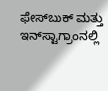ಫೇಸ್‌ಬುಕ್ ಮತ್ತು ಇನ್‌ಸ್ಟಾಗ್ರಾಂನಲ್ಲಿ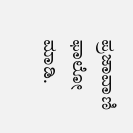ಪ್ರಜಾವಾಣಿ ಫಾಲೋ ಮಾಡಿ.